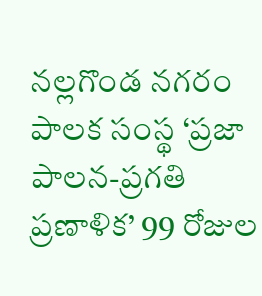నల్లగొండ నగరం పాలక సంస్థ ‘ప్రజా పాలన-ప్రగతి ప్రణాళిక’ 99 రోజుల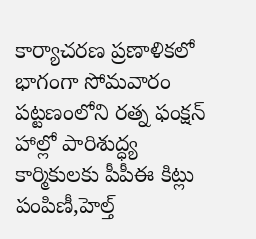కార్యాచరణ ప్రణాళికలో భాగంగా సోమవారం పట్టణంలోని రత్న ఫంక్షన్ హాల్లో పారిశుద్ధ్య కార్మికులకు పీపీఈ కిట్లు పంపిణీ,హెల్త్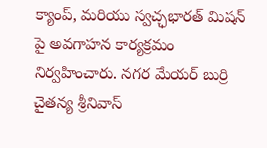క్యాంప్, మరియు స్వచ్ఛభారత్ మిషన్ పై అవగాహన కార్యక్రమం నిర్వహించారు. నగర మేయర్ బుర్రి చైతన్య శ్రీనివాస్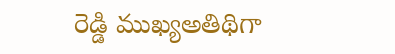రెడ్డి ముఖ్యఅతిథిగా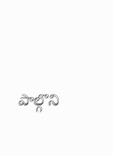పాల్గొని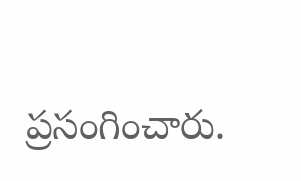ప్రసంగించారు.